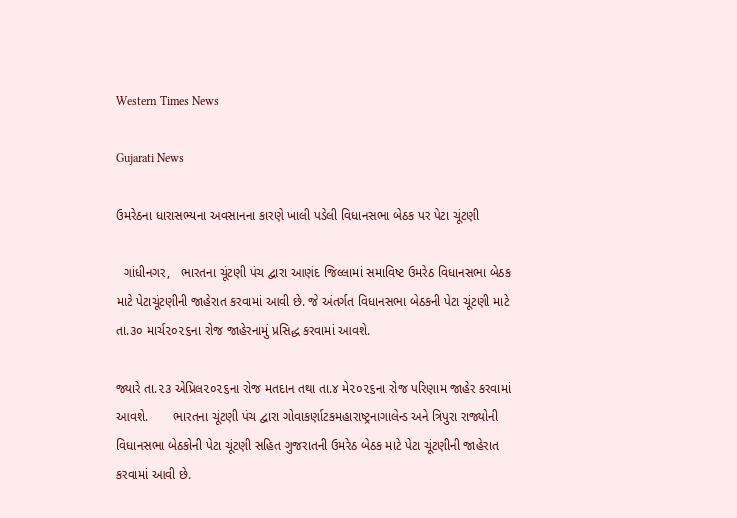Western Times News

Gujarati News

ઉમરેઠના ધારાસભ્યના અવસાનના કારણે ખાલી પડેલી વિધાનસભા બેઠક પર પેટા ચૂંટણી

  ગાંધીનગર,   ભારતના ચૂંટણી પંચ દ્વારા આણંદ જિલ્લામાં સમાવિષ્ટ ઉમરેઠ વિધાનસભા બેઠક માટે પેટાચૂંટણીની જાહેરાત કરવામાં આવી છે. જે અંતર્ગત વિધાનસભા બેઠકની પેટા ચૂંટણી માટે તા.૩૦ માર્ચ૨૦૨૬ના રોજ જાહેરનામું પ્રસિદ્ધ કરવામાં આવશે.

જ્યારે તા.૨૩ એપ્રિલ૨૦૨૬ના રોજ મતદાન તથા તા.૪ મે૨૦૨૬ના રોજ પરિણામ જાહેર કરવામાં આવશે.       ભારતના ચૂંટણી પંચ દ્વારા ગોવાકર્ણાટકમહારાષ્ટ્રનાગાલેન્ડ અને ત્રિપુરા રાજ્યોની વિધાનસભા બેઠકોની પેટા ચૂંટણી સહિત ગુજરાતની ઉમરેઠ બેઠક માટે પેટા ચૂંટણીની જાહેરાત કરવામાં આવી છે.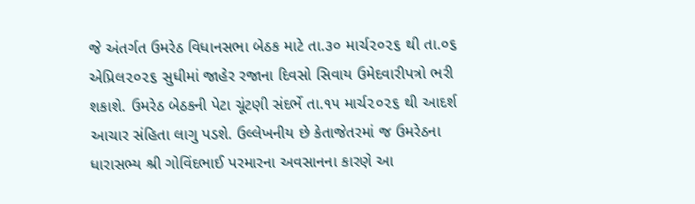જે અંતર્ગત ઉમરેઠ વિધાનસભા બેઠક માટે તા.૩૦ માર્ચ૨૦૨૬ થી તા.૦૬ એપ્રિલ૨૦૨૬ સુધીમાં જાહેર રજાના દિવસો સિવાય ઉમેદવારીપત્રો ભરી શકાશે. ઉમરેઠ બેઠકની પેટા ચૂંટણી સંદર્ભે તા.૧૫ માર્ચ૨૦૨૬ થી આદર્શ આચાર સંહિતા લાગુ પડશે. ઉલ્લેખનીય છે કેતાજેતરમાં જ ઉમરેઠના ધારાસભ્ય શ્રી ગોવિંદભાઈ પરમારના અવસાનના કારણે આ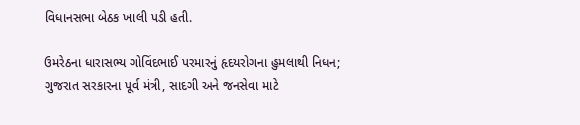વિધાનસભા બેઠક ખાલી પડી હતી.

ઉમરેઠના ધારાસભ્ય ગોવિંદભાઈ પરમારનું હૃદયરોગના હુમલાથી નિધન; ગુજરાત સરકારના પૂર્વ મંત્રી, સાદગી અને જનસેવા માટે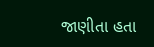જાણીતા હતા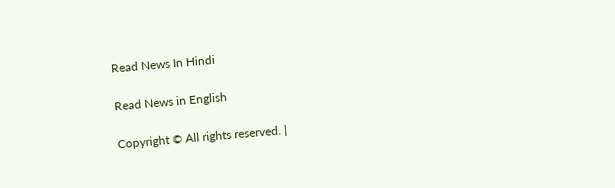Read News In Hindi

Read News in English

Copyright © All rights reserved. |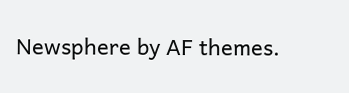Newsphere by AF themes.